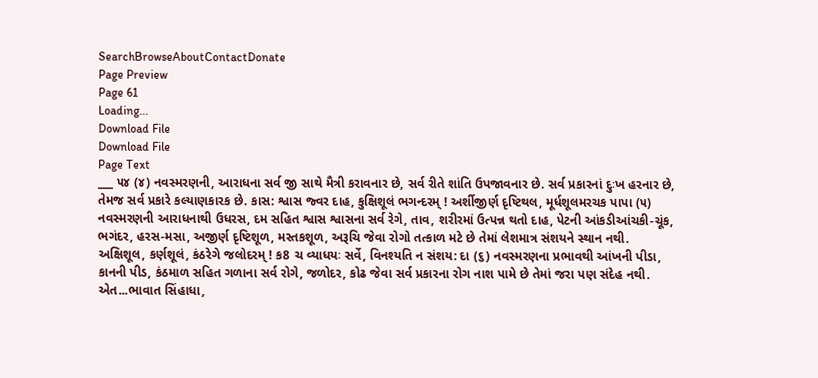SearchBrowseAboutContactDonate
Page Preview
Page 61
Loading...
Download File
Download File
Page Text
___ ૫૪ (૪) નવસ્મરણની, આરાધના સર્વ જી સાથે મૈત્રી કરાવનાર છે, સર્વ રીતે શાંતિ ઉપજાવનાર છે. સર્વ પ્રકારનાં દુઃખ હરનાર છે, તેમજ સર્વ પ્રકારે કલ્યાણકારક છે. કાસ: શ્વાસ જ્વર દાહ, કુક્ષિશૂલં ભગન્દરમ્ ! અર્શીજીર્ણ દૃષ્ટિથલ, મૂર્ધશૂલમરચક પાપા (૫) નવસ્મરણની આરાધનાથી ઉધરસ, દમ સહિત શ્વાસ શ્વાસના સર્વ રેગે, તાવ, શરીરમાં ઉત્પન્ન થતો દાહ, પેટની આંકડીઆંચકી-ચૂંક, ભગંદર, હરસ-મસા, અજીર્ણ દૃષ્ટિશૂળ, મસ્તકશૂળ, અરૂચિ જેવા રોગો તત્કાળ મટે છે તેમાં લેશમાત્ર સંશયને સ્થાન નથી. અક્ષિશૂલ, કર્ણશૂલં, કંઠરેગે જલોદરમ્ ! ક8 ચ વ્યાધયઃ સર્વે, વિનશ્યતિ ન સંશય: દા (૬) નવસ્મરણના પ્રભાવથી આંખની પીડા, કાનની પીડ, કંઠમાળ સહિત ગળાના સર્વ રોગે, જળોદર, કોઢ જેવા સર્વ પ્રકારના રોગ નાશ પામે છે તેમાં જરા પણ સંદેહ નથી. એત...ભાવાત સિંહાધા,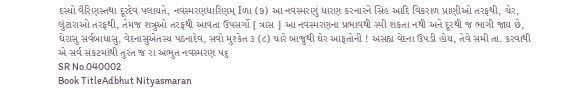દસ્યો વૈરિણસ્તથા દૂરદેવ પલાયતે, નવસ્મરણધારિણમ્ Iળા (૭) આ નવસ્મરણું ધારણ કરનારને સિંહ આદિ વિકરાળ પ્રાણીઓ તરફથી, ચેર, લુંટારાઓ તરફથી, તેમજ શત્રુઓ તરફથી આવતા ઉપસર્ગો [ ત્રાસ ] આ નવસ્મરણના પ્રભાવથી સ્પી શકતા નથી અને દૂરથી જ ભાગી જાય છે, ઘેરાસુ સર્વબાધાસુ, વેદનાસુએતસ્ય પઠનાદેવ, સવો મુશ્કેત ૩ (૮) ચારે બાજુથી ઘેર આફતોની ! અસહ્ય વેદના ઉપડી હોય, તેવે સમી તા. કરવાથી એ સર્વ સંકટમાંથી તુરત જ રા અભુત નવસ્મરણ ૫૬
SR No.040002
Book TitleAdbhut Nityasmaran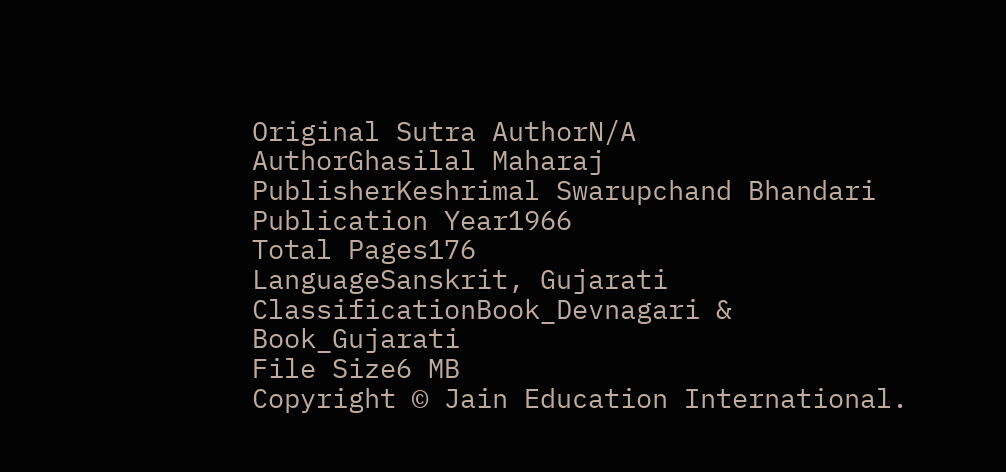Original Sutra AuthorN/A
AuthorGhasilal Maharaj
PublisherKeshrimal Swarupchand Bhandari
Publication Year1966
Total Pages176
LanguageSanskrit, Gujarati
ClassificationBook_Devnagari & Book_Gujarati
File Size6 MB
Copyright © Jain Education International.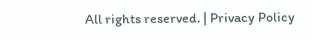All rights reserved. | Privacy Policy